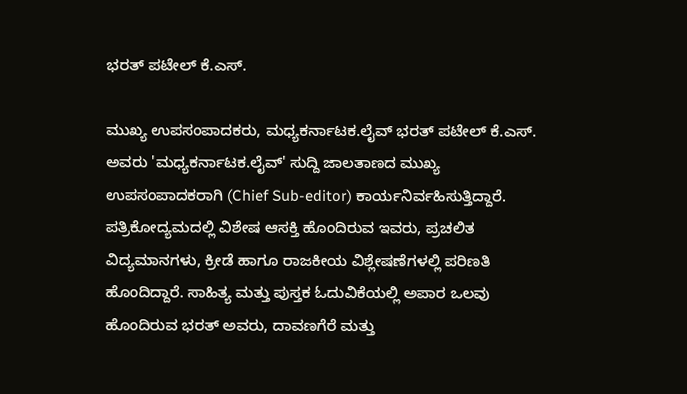ಭರತ್ ಪಟೇಲ್ ಕೆ.ಎಸ್.

ಮುಖ್ಯ ಉಪಸಂಪಾದಕರು, ಮಧ್ಯಕರ್ನಾಟಕ.ಲೈವ್ ಭರತ್ ಪಟೇಲ್ ಕೆ.ಎಸ್. ಅವರು 'ಮಧ್ಯಕರ್ನಾಟಕ.ಲೈವ್' ಸುದ್ದಿ ಜಾಲತಾಣದ ಮುಖ್ಯ ಉಪಸಂಪಾದಕರಾಗಿ (Chief Sub-editor) ಕಾರ್ಯನಿರ್ವಹಿಸುತ್ತಿದ್ದಾರೆ. ಪತ್ರಿಕೋದ್ಯಮದಲ್ಲಿ ವಿಶೇಷ ಆಸಕ್ತಿ ಹೊಂದಿರುವ ಇವರು, ಪ್ರಚಲಿತ ವಿದ್ಯಮಾನಗಳು, ಕ್ರೀಡೆ ಹಾಗೂ ರಾಜಕೀಯ ವಿಶ್ಲೇಷಣೆಗಳಲ್ಲಿ ಪರಿಣತಿ ಹೊಂದಿದ್ದಾರೆ. ಸಾಹಿತ್ಯ ಮತ್ತು ಪುಸ್ತಕ ಓದುವಿಕೆಯಲ್ಲಿ ಅಪಾರ ಒಲವು ಹೊಂದಿರುವ ಭರತ್ ಅವರು, ದಾವಣಗೆರೆ ಮತ್ತು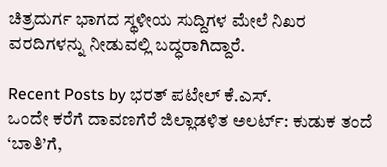ಚಿತ್ರದುರ್ಗ ಭಾಗದ ಸ್ಥಳೀಯ ಸುದ್ದಿಗಳ ಮೇಲೆ ನಿಖರ ವರದಿಗಳನ್ನು ನೀಡುವಲ್ಲಿ ಬದ್ಧರಾಗಿದ್ದಾರೆ.

Recent Posts by ಭರತ್ ಪಟೇಲ್ ಕೆ.ಎಸ್.
ಒಂದೇ ಕರೆಗೆ ದಾವಣಗೆರೆ ಜಿಲ್ಲಾಡಳಿತ ಅಲರ್ಟ್: ಕುಡುಕ ತಂದೆ ‘ಬಾತಿ’ಗೆ,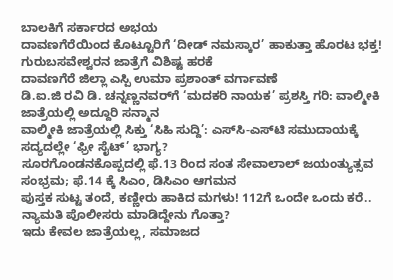ಬಾಲಕಿಗೆ ಸರ್ಕಾರದ ಅಭಯ
ದಾವಣಗೆರೆಯಿಂದ ಕೊಟ್ಟೂರಿಗೆ ‘ದೀಡ್ ನಮಸ್ಕಾರ’ ಹಾಕುತ್ತಾ ಹೊರಟ ಭಕ್ತ! ಗುರುಬಸವೇಶ್ವರನ ಜಾತ್ರೆಗೆ ವಿಶಿಷ್ಟ ಹರಕೆ
ದಾವಣಗೆರೆ ಜಿಲ್ಲಾ ಎಸ್ಪಿ ಉಮಾ ಪ್ರಶಾಂತ್ ವರ್ಗಾವಣೆ
ಡಿ.ಐ.ಜಿ ರವಿ ಡಿ. ಚನ್ನಣ್ಣನವರ್‌ಗೆ ‘ಮದಕರಿ ನಾಯಕ’ ಪ್ರಶಸ್ತಿ ಗರಿ: ವಾಲ್ಮೀಕಿ ಜಾತ್ರೆಯಲ್ಲಿ ಅದ್ದೂರಿ ಸನ್ಮಾನ
ವಾಲ್ಮೀಕಿ ಜಾತ್ರೆಯಲ್ಲಿ ಸಿಕ್ತು ‘ಸಿಹಿ ಸುದ್ದಿ’: ಎಸ್‌ಸಿ-ಎಸ್‌ಟಿ ಸಮುದಾಯಕ್ಕೆ ಸದ್ಯದಲ್ಲೇ ‘ಫ್ರೀ ಸೈಟ್’ ಭಾಗ್ಯ?
ಸೂರಗೊಂಡನಕೊಪ್ಪದಲ್ಲಿ ಫೆ.13 ರಿಂದ ಸಂತ ಸೇವಾಲಾಲ್ ಜಯಂತ್ಯುತ್ಸವ ಸಂಭ್ರಮ; ಫೆ.14 ಕ್ಕೆ ಸಿಎಂ, ಡಿಸಿಎಂ ಆಗಮನ
ಪುಸ್ತಕ ಸುಟ್ಟ ತಂದೆ, ಕಣ್ಣೀರು ಹಾಕಿದ ಮಗಳು! 112ಗೆ ಒಂದೇ ಒಂದು ಕರೆ.. ನ್ಯಾಮತಿ ಪೊಲೀಸರು ಮಾಡಿದ್ದೇನು ಗೊತ್ತಾ?
ಇದು ಕೇವಲ ಜಾತ್ರೆಯಲ್ಲ, ಸಮಾಜದ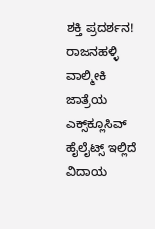ಶಕ್ತಿ ಪ್ರದರ್ಶನ! ರಾಜನಹಳ್ಳಿ ವಾಲ್ಮೀಕಿ ಜಾತ್ರೆಯ ಎಕ್ಸ್‌ಕ್ಲೂಸಿವ್ ಹೈಲೈಟ್ಸ್ ಇಲ್ಲಿದೆ
ವಿದಾಯ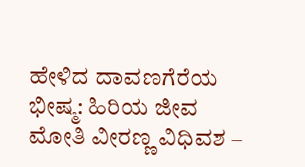ಹೇಳಿದ ದಾವಣಗೆರೆಯ ಭೀಷ್ಮ: ಹಿರಿಯ ಜೀವ ಮೋತಿ ವೀರಣ್ಣ ವಿಧಿವಶ –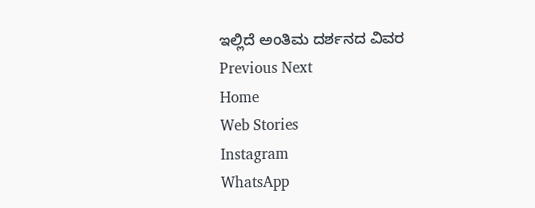ಇಲ್ಲಿದೆ ಅಂತಿಮ ದರ್ಶನದ ವಿವರ
Previous Next
Home
Web Stories
Instagram
WhatsApp